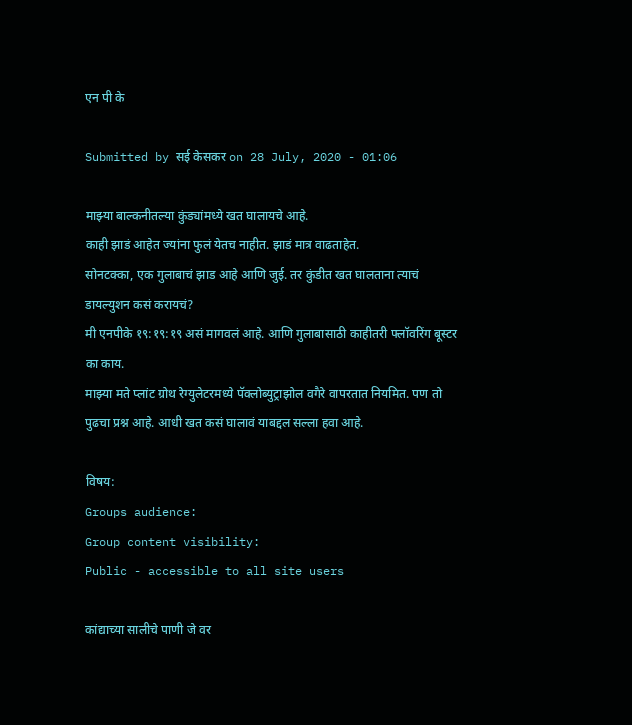एन पी के

Submitted by सई केसकर on 28 July, 2020 - 01:06

माझ्या बाल्कनीतल्या कुंड्यांमध्ये खत घालायचे आहे.
काही झाडं आहेत ज्यांना फुलं येतच नाहीत. झाडं मात्र वाढताहेत.
सोनटक्का, एक गुलाबाचं झाड आहे आणि जुई. तर कुंडीत खत घालताना त्याचं डायल्युशन कसं करायचं?
मी एनपीके १९:१९:१९ असं मागवलं आहे. आणि गुलाबासाठी काहीतरी फ्लॉवरिंग बूस्टर का काय.
माझ्या मते प्लांट ग्रोथ रेग्युलेटरमध्ये पॅक्लोब्युट्राझोल वगैरे वापरतात नियमित. पण तो पुढचा प्रश्न आहे. आधी खत कसं घालावं याबद्दल सल्ला हवा आहे.

विषय:
Groups audience:
Group content visibility:
Public - accessible to all site users

कांद्याच्या सालीचे पाणी जे वर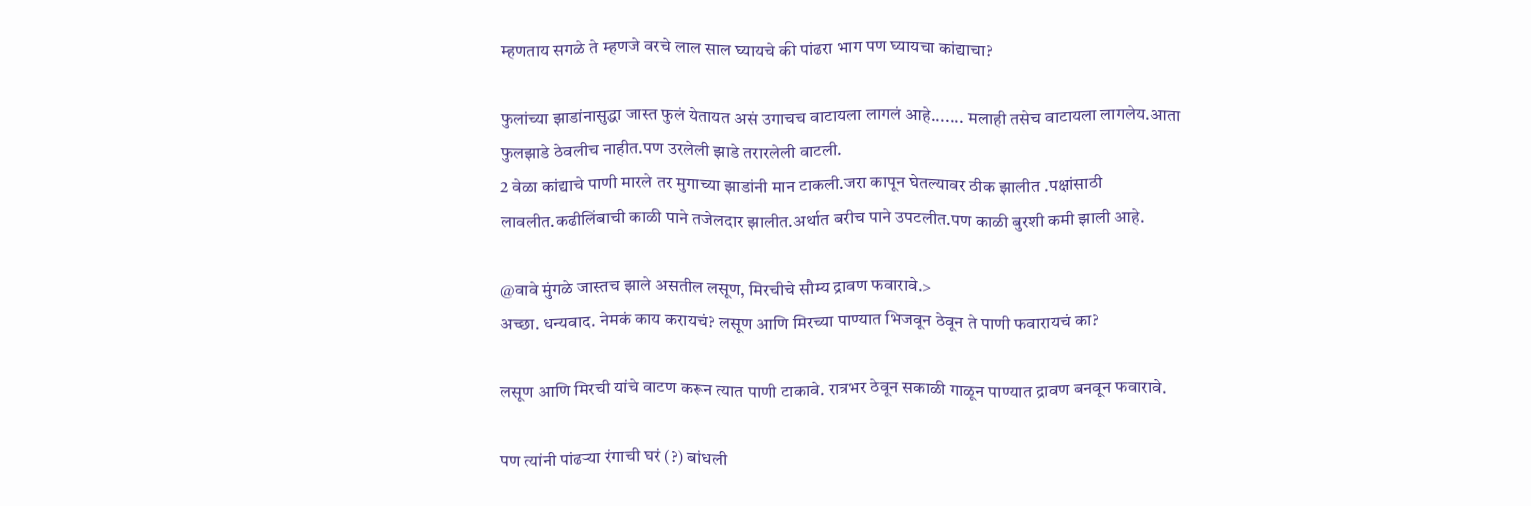म्हणताय सगळे ते म्हणजे वरचे लाल साल घ्यायचे की पांढरा भाग पण घ्यायचा कांद्याचा?

फुलांच्या झाडांनासुद्धा जास्त फुलं येतायत असं उगाचच वाटायला लागलं आहे....... मलाही तसेच वाटायला लागलेय.आता फुलझाडे ठेवलीच नाहीत.पण उरलेली झाडे तरारलेली वाटली.
2 वेळा कांद्याचे पाणी मारले तर मुगाच्या झाडांनी मान टाकली.जरा कापून घेतल्यावर ठीक झालीत .पक्षांसाठी लावलीत.कढीलिंबाची काळी पाने तजेलदार झालीत.अर्थात बरीच पाने उपटलीत.पण काळी बुरशी कमी झाली आहे.

@वावे मुंगळे जास्तच झाले असतील लसूण, मिरचीचे सौम्य द्रावण फवारावे.>
अच्छा. धन्यवाद. नेमकं काय करायचं? लसूण आणि मिरच्या पाण्यात भिजवून ठेवून ते पाणी फवारायचं का?

लसूण आणि मिरची यांचे वाटण करून त्यात पाणी टाकावे. रात्रभर ठेवून सकाळी गाळून पाण्यात द्रावण बनवून फवारावे.

पण त्यांनी पांढऱ्या रंगाची घरं (?) बांधली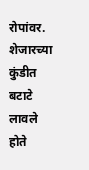रोपांवर. शेजारच्या कुंडीत बटाटे लावले होते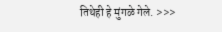तिथेही हे मुंगळे गेले. >>>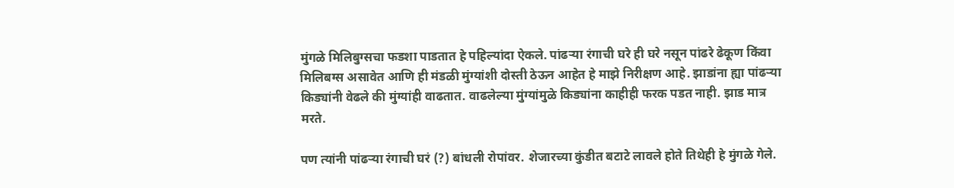मुंगळे मिलिबुग्सचा फडशा पाडतात हे पहिल्यांदा ऐकले. पांढऱ्या रंगाची घरे ही घरे नसून पांढरे ढेकूण किंवा मिलिबग्स असावेत आणि ही मंडळी मुंग्यांशी दोस्ती ठेऊन आहेत हे माझे निरीक्षण आहे. झाडांना ह्या पांढऱ्या किड्यांनी वेढले की मुंग्यांही वाढतात. वाढलेल्या मुंग्यांमुळे किड्यांना काहीही फरक पडत नाही. झाड मात्र मरते.

पण त्यांनी पांढऱ्या रंगाची घरं (?) बांधली रोपांवर. शेजारच्या कुंडीत बटाटे लावले होते तिथेही हे मुंगळे गेले.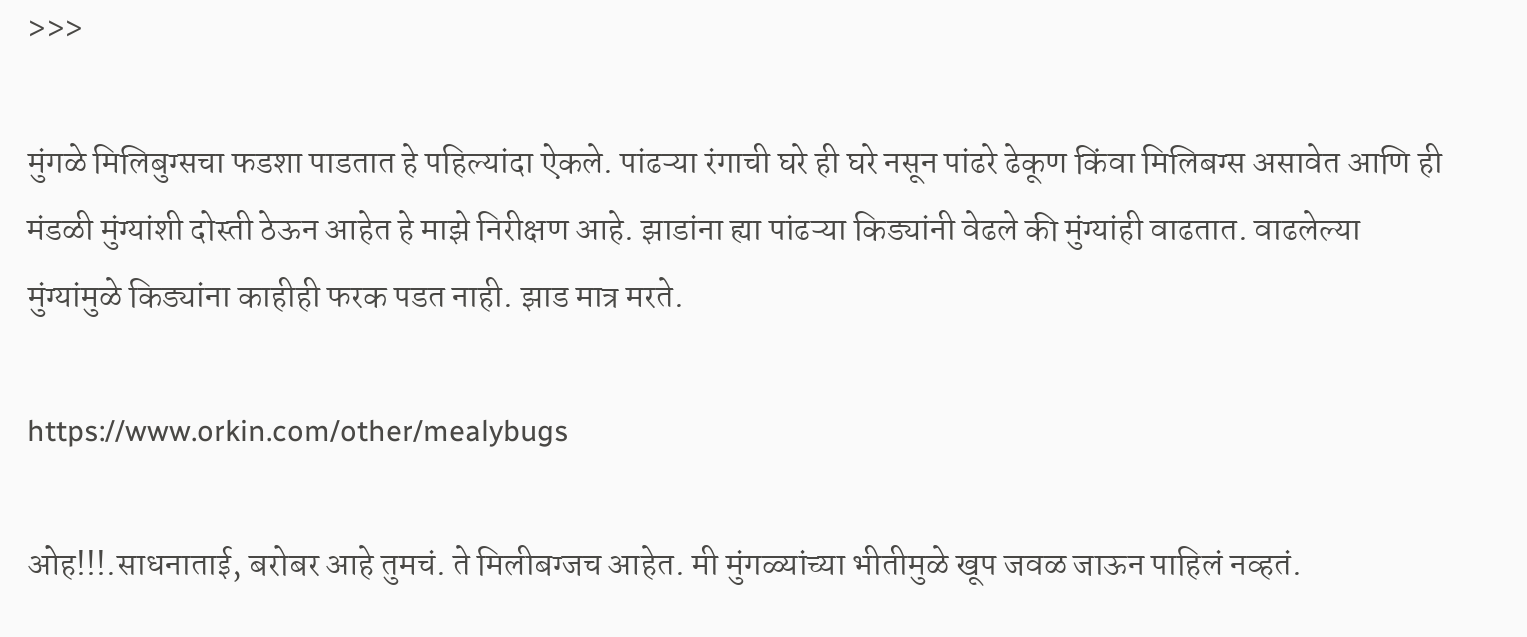>>>

मुंगळे मिलिबुग्सचा फडशा पाडतात हे पहिल्यांदा ऐकले. पांढऱ्या रंगाची घरे ही घरे नसून पांढरे ढेकूण किंवा मिलिबग्स असावेत आणि ही मंडळी मुंग्यांशी दोस्ती ठेऊन आहेत हे माझे निरीक्षण आहे. झाडांना ह्या पांढऱ्या किड्यांनी वेढले की मुंग्यांही वाढतात. वाढलेल्या मुंग्यांमुळे किड्यांना काहीही फरक पडत नाही. झाड मात्र मरते.

https://www.orkin.com/other/mealybugs

ओह!!!.साधनाताई, बरोबर आहे तुमचं. ते मिलीबग्जच आहेत. मी मुंगळ्यांच्या भीतीमुळे खूप जवळ जाऊन पाहिलं नव्हतं.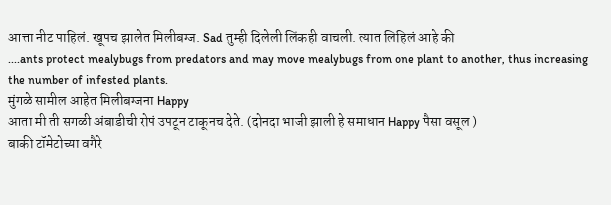आत्ता नीट पाहिलं. खूपच झालेत मिलीबग्ज. Sad तुम्ही दिलेली लिंकही वाचली. त्यात लिहिलं आहे की
....ants protect mealybugs from predators and may move mealybugs from one plant to another, thus increasing the number of infested plants.
मुंगळे सामील आहेत मिलीबग्जना Happy
आता मी ती सगळी अंबाडीची रोपं उपटून टाकूनच देते. (दोनदा भाजी झाली हे समाधान Happy पैसा वसूल )
बाकी टॉमेटोच्या वगैरे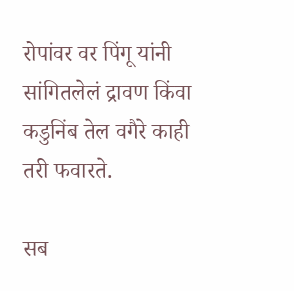रोपांवर वर पिंगू यांनी सांगितलेलं द्रावण किंवा कडुनिंब तेल वगैरे काही तरी फवारते.

सब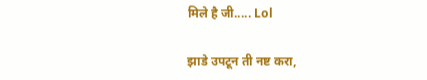मिले है जी..... Lol

झाडे उपटून ती नष्ट करा,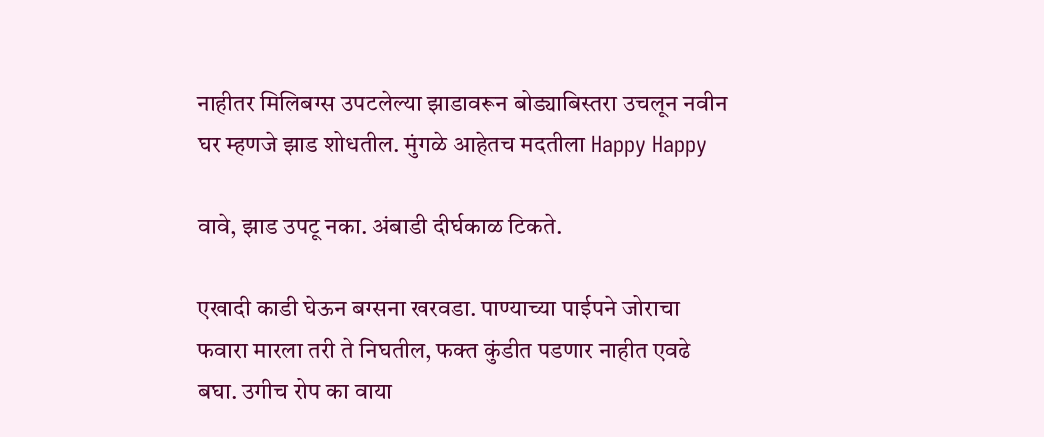नाहीतर मिलिबग्स उपटलेल्या झाडावरून बोड्याबिस्तरा उचलून नवीन घर म्हणजे झाड शोधतील. मुंगळे आहेतच मदतीला Happy Happy

वावे, झाड उपटू नका. अंबाडी दीर्घकाळ टिकते.

एखादी काडी घेऊन बग्सना खरवडा. पाण्याच्या पाईपने जोराचा फवारा मारला तरी ते निघतील, फक्त कुंडीत पडणार नाहीत एवढे बघा. उगीच रोप का वाया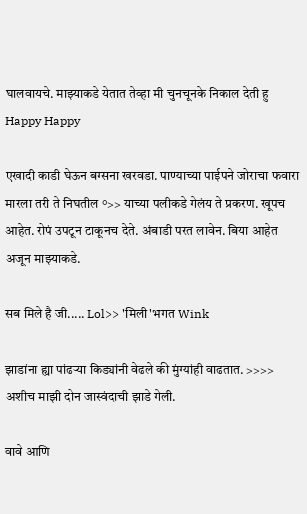घालवायचे. माझ्याकडे येतात तेव्हा मी चुनचूनके निकाल देती हु Happy Happy

एखादी काडी घेऊन बग्सना खरवडा. पाण्याच्या पाईपने जोराचा फवारा मारला तरी ते निघतील °>> याच्या पलीकडे गेलंय ते प्रकरण. खूपच आहेत. रोपं उपटून टाकूनच देते. अंबाडी परत लावेन. बिया आहेत अजून माझ्याकडे.

सब मिले है जी..... Lol>> 'मिली'भगत Wink

झाडांना ह्या पांढऱ्या किड्यांनी वेढले की मुंग्यांही वाढतात. >>>> अशीच माझी दोन जास्वंदाची झाडे गेली.

वावे आणि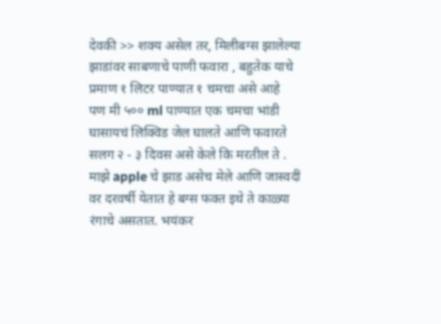देवकी >> शक्य असेल तर, मिलीबग्स झालेल्या झाडांवर साबणाचे पाणी फवारा , बहुतेक याचे प्रमाण १ लिटर पाण्यात १ चमचा असे आहे
पण मी ५०० ml पाण्यात एक चमचा भांडी घासायचं लिक्विड जेल घालते आणि फवारते सलग २ - ३ दिवस असे केले कि मरतील ते .
माझे apple चे झाड असेच मेले आणि जास्वदीं वर दरवर्षी येतात हे बग्स फक्त इथे ते काळ्या रंगाचे असतात. भयंकर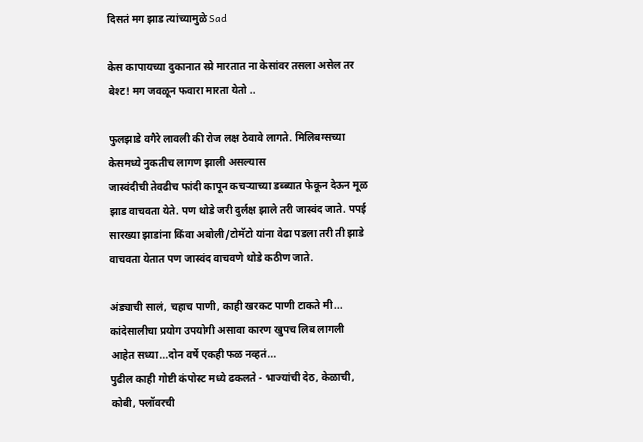दिसतं मग झाड त्यांच्यामुळे Sad

केस कापायच्या दुकानात स्प्रे मारतात ना केसांवर तसला असेल तर बेश्ट! मग जवळून फवारा मारता येतो ..

फुलझाडे वगैरे लावली की रोज लक्ष ठेवावे लागते. मिलिबग्सच्या केसमध्ये नुकतीच लागण झाली असल्यास
जास्वंदीची तेवढीच फांदी कापून कचऱ्याच्या डब्ब्यात फेकून देऊन मूळ झाड वाचवता येते. पण थोडे जरी दुर्लक्ष झाले तरी जास्वंद जाते. पपई सारख्या झाडांना किंवा अबोली/टोमॅटो यांना वेढा पडला तरी ती झाडे वाचवता येतात पण जास्वंद वाचवणे थोडे कठीण जाते.

अंड्याची सालं, चहाच पाणी, काही खरकट पाणी टाकते मी... कांदेसालीचा प्रयोग उपयोगी असावा कारण खुपच लिब लागली आहेत सध्या...दोन वर्षे एकही फळ नव्हतं...
पुढील काही गोष्टी कंपोस्ट मध्ये ढकलते - भाज्यांची देठ, केळाची, कोबी, फ्लॉवरची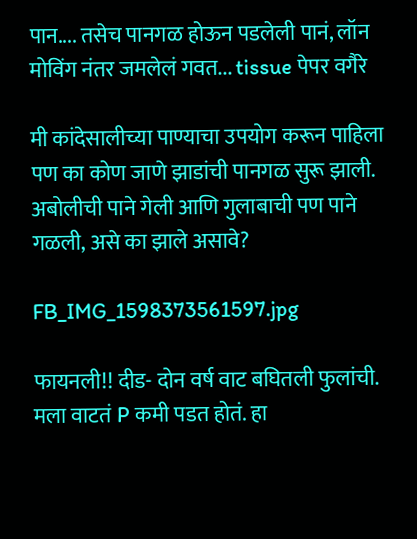पान.... तसेच पानगळ होऊन पडलेली पानं, लॉन मोविंग नंतर जमलेलं गवत... tissue पेपर वगैरे

मी कांदेसालीच्या पाण्याचा उपयोग करून पाहिला पण का कोण जाणे झाडांची पानगळ सुरू झाली. अबोलीची पाने गेली आणि गुलाबाची पण पाने गळली, असे का झाले असावे?

FB_IMG_1598373561597.jpg

फायनली!! दीड- दोन वर्ष वाट बघितली फुलांची. मला वाटतं P कमी पडत होतं. हा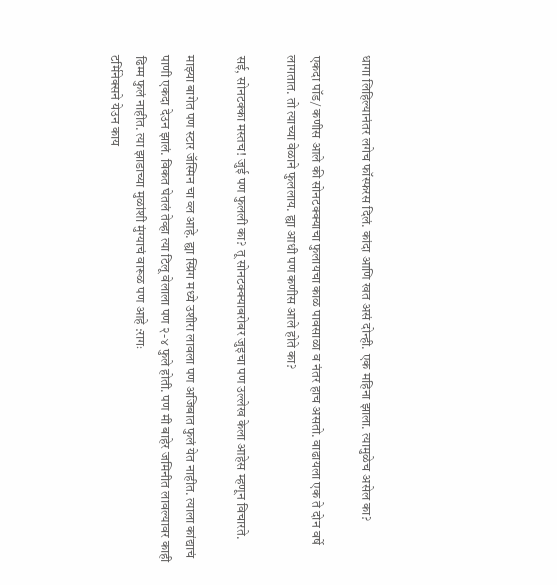धागा लिहिल्यानंतर लगेच फॉस्फरस दिलं. कांदा आणि खत असं दोन्ही. एक महिना झाला. त्यामुळेच असेल का?

एकदा पॉड/ कणीस आले की सोनटक्क्याचा फुलायचा काळ पावसाळा व नंतर हाच असतो. वाढायला एक ते दोन वर्षे लागतात. तो त्याच्या वेळाने फुललाय. ह्या आधी पण कणीस आले होते का?

सई, सोनटक्का मस्तच! जुई पण फुलली का? तू सोनटक्क्याबरोबर जुइचा पण उल्लेख केला आहेस म्हणून विचारते.

माझ्या बागेत पण स्टार जॅस्मिन चा व्ल आहे. ह्या स्प्रिंग मध्ये उशीरा लावला पण अजिबात फुलं येत नाहीत. त्याला कांद्याचं पाणी एकदा देउन झालं. विकत घेतलं तेव्हा त्या टिलू वेलाला पण २-४ फुले होती. पण मी बाहेर जमिनीत लावल्यावर काही ढिम्म फुलं नाहीत. त्या झाडाच्या मुळांशी मुंग्याचं वारूळ पण आहे :रागः
टर्मिनेक्सने येउन काय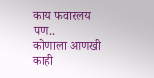काय फवारलय पण..
कोणाला आणखी काही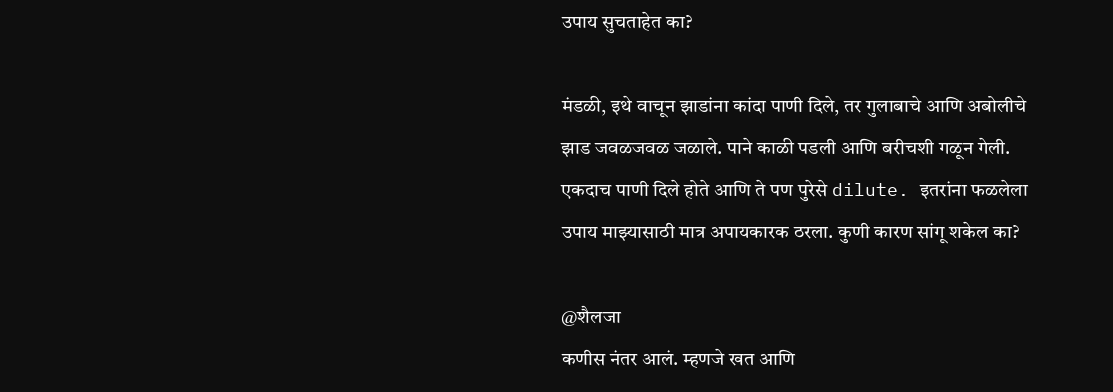उपाय सुचताहेत का?

मंडळी, इथे वाचून झाडांना कांदा पाणी दिले, तर गुलाबाचे आणि अबोलीचे झाड जवळजवळ जळाले. पाने काळी पडली आणि बरीचशी गळून गेली. एकदाच पाणी दिले होते आणि ते पण पुरेसे dilute. इतरांना फळलेला उपाय माझ्यासाठी मात्र अपायकारक ठरला. कुणी कारण सांगू शकेल का?

@शैलजा
कणीस नंतर आलं. म्हणजे खत आणि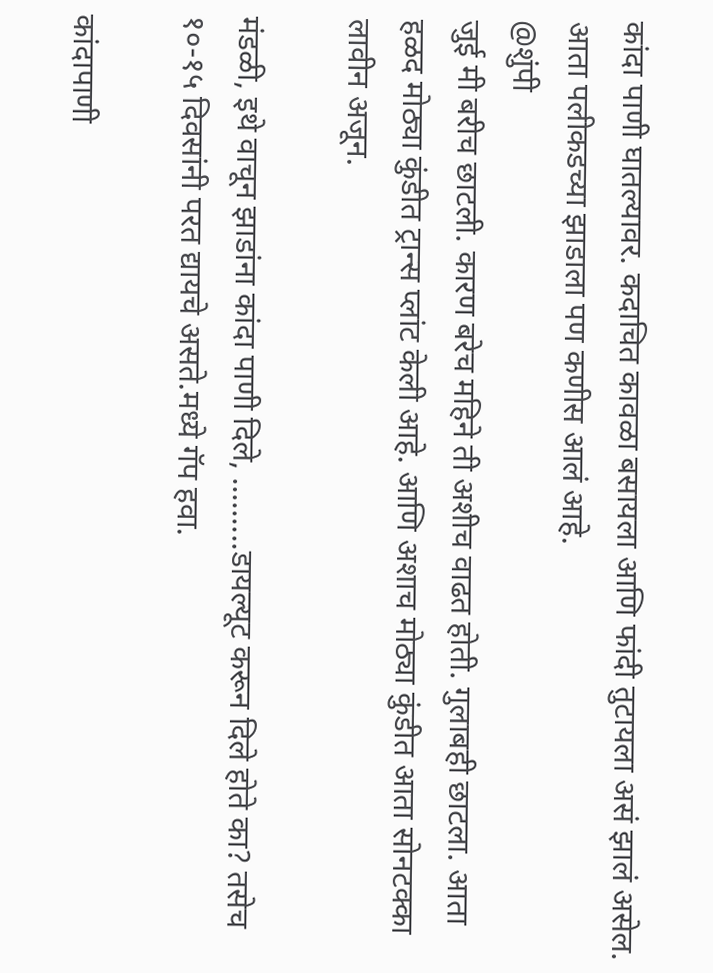कांदा पाणी घातल्यावर. कदाचित कावळा बसायला आणि फांदी तुटायला असं झालं असेल. आता पलीकडच्या झाडाला पण कणीस आलं आहे.
@शुंपी
जुई मी बरीच छाटली. कारण बरेच महिने ती अशीच वाढत होती. गुलाबही छाटला. आता हळद मोठ्या कुंडीत ट्रान्स प्लांट केली आहे. आणि अशाच मोठ्या कुंडीत आता सोनटक्का लावीन अजून.

मंडळी, इथे वाचून झाडांना कांदा पाणी दिले, .........डायल्यूट करून दिले होते का? तसेच १०-१५ दिवसांनी परत द्यायचे असते.मध्ये गॅप हवा.

कांदापाणी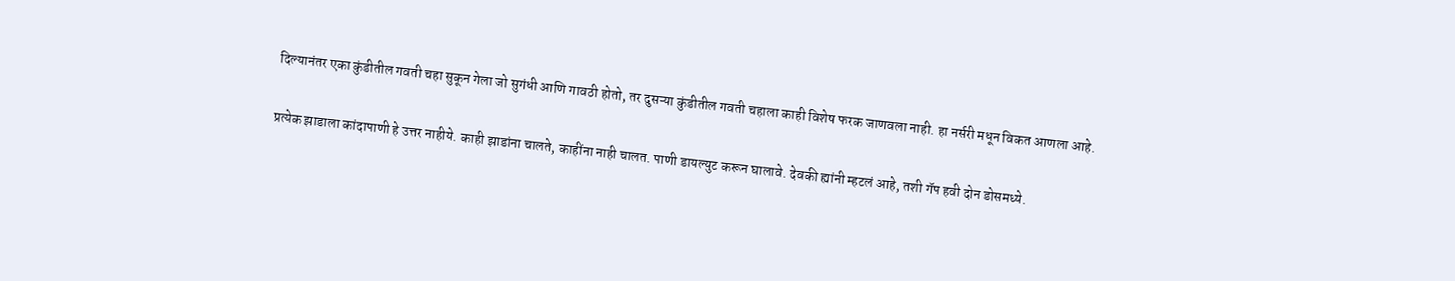दिल्यानंतर एका कुंडीतील गवती चहा सुकून गेला जो सुगंधी आणि गावठी होतो, तर दुसऱ्या कुंडीतील गवती चहाला काही विशेष फरक जाणवला नाही. हा नर्सरी मधून विकत आणला आहे.

प्रत्येक झाडाला कांदापाणी हे उत्तर नाहीये. काही झाडांना चालते, काहींना नाही चालत. पाणी डायल्युट करून घालावे. देवकी ह्यांनी म्हटलं आहे, तशी गॅप हवी दोन डोसमध्ये.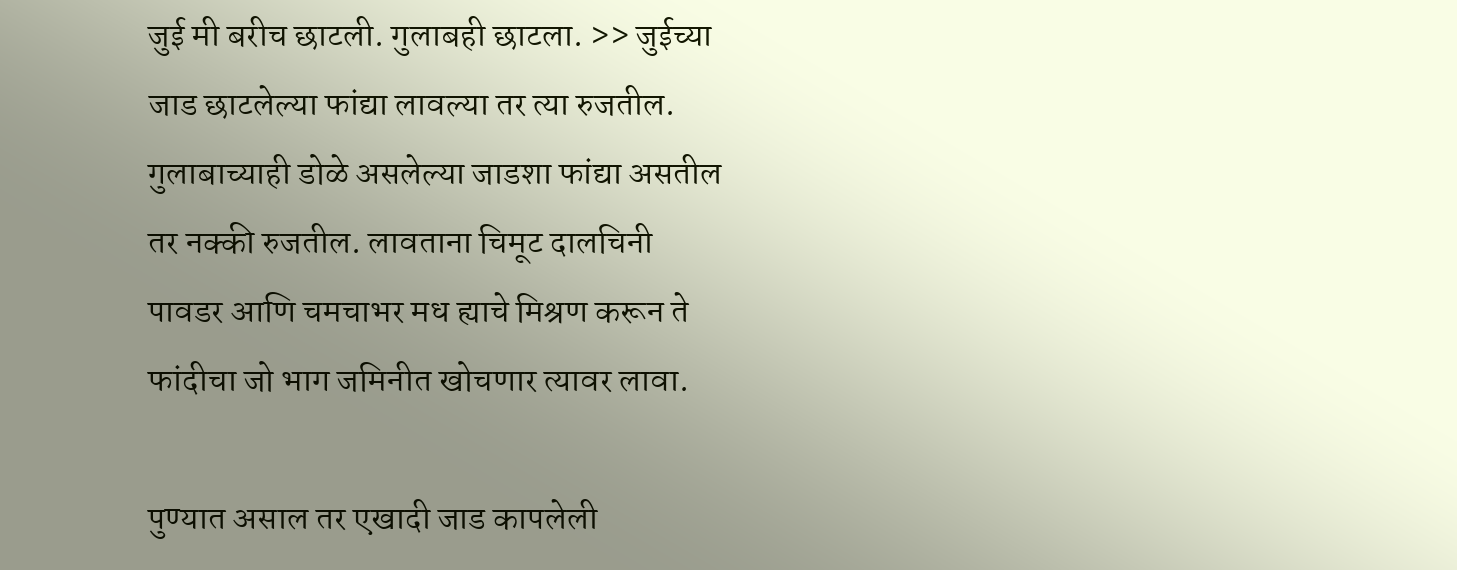जुई मी बरीच छाटली. गुलाबही छाटला. >> जुईच्या जाड छाटलेल्या फांद्या लावल्या तर त्या रुजतील. गुलाबाच्याही डोळे असलेल्या जाडशा फांद्या असतील तर नक्की रुजतील. लावताना चिमूट दालचिनी पावडर आणि चमचाभर मध ह्याचे मिश्रण करून ते फांदीचा जो भाग जमिनीत खोचणार त्यावर लावा.

पुण्यात असाल तर एखादी जाड कापलेली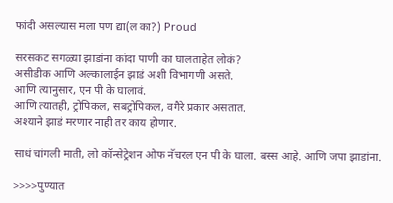फांदी असल्यास मला पण द्या(ल का?) Proud

सरसकट सगळ्या झाडांना कांदा पाणी का घालताहेत लोकं?
असीडीक आणि अल्कालाईन झाडं अशी विभागणी असते.
आणि त्यानुसार, एन पी के घालावं.
आणि त्यातही, ट्रोपिकल, सबट्रोपिकल, वगैरे प्रकार असतात.
अश्याने झाडं मरणार नाही तर काय होणार.

साधं चांगली माती, लो कॉन्सेट्रेशन ओफ नॅचरल एन पी के घाला. बस्स आहे. आणि जपा झाडांना.

>>>>पुण्यात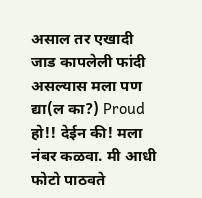असाल तर एखादी जाड कापलेली फांदी असल्यास मला पण द्या(ल का?) Proud
हो!! देईन की! मला नंबर कळवा. मी आधी फोटो पाठवते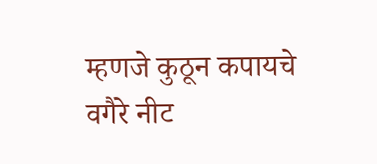म्हणजे कुठून कपायचे वगैरे नीट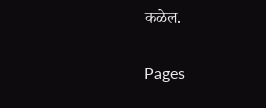कळेल.

Pages